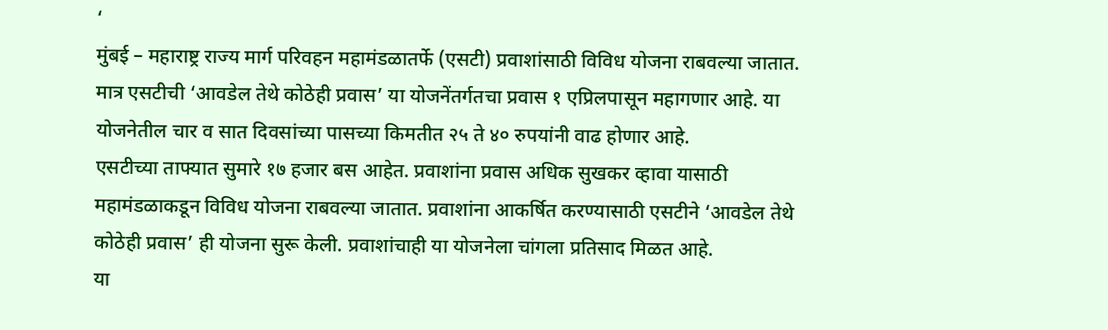‘
मुंबई – महाराष्ट्र राज्य मार्ग परिवहन महामंडळातर्फे (एसटी) प्रवाशांसाठी विविध योजना राबवल्या जातात. मात्र एसटीची ‘आवडेल तेथे कोठेही प्रवास’ या योजनेंतर्गतचा प्रवास १ एप्रिलपासून महागणार आहे. या योजनेतील चार व सात दिवसांच्या पासच्या किमतीत २५ ते ४० रुपयांनी वाढ होणार आहे.
एसटीच्या ताफ्यात सुमारे १७ हजार बस आहेत. प्रवाशांना प्रवास अधिक सुखकर व्हावा यासाठी महामंडळाकडून विविध योजना राबवल्या जातात. प्रवाशांना आकर्षित करण्यासाठी एसटीने ‘आवडेल तेथे कोठेही प्रवास’ ही योजना सुरू केली. प्रवाशांचाही या योजनेला चांगला प्रतिसाद मिळत आहे.
या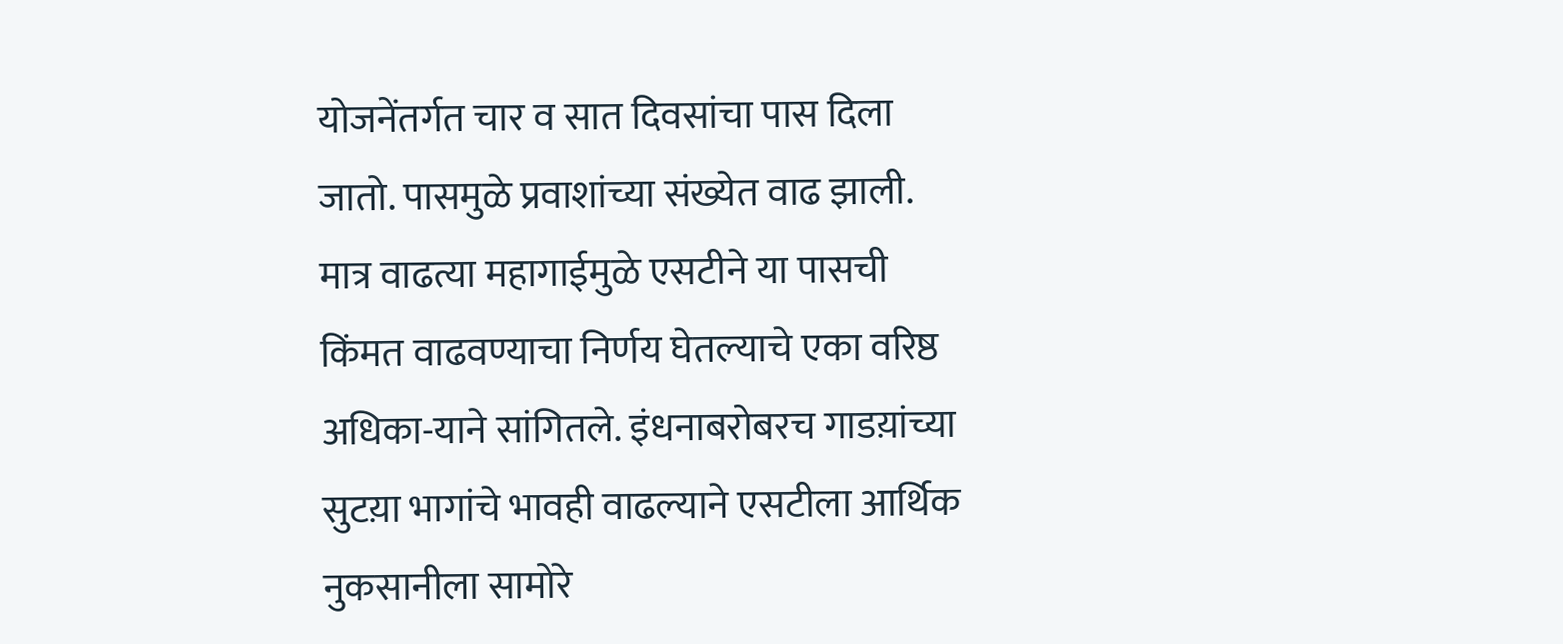योजनेंतर्गत चार व सात दिवसांचा पास दिला जातो. पासमुळे प्रवाशांच्या संख्येत वाढ झाली.
मात्र वाढत्या महागाईमुळे एसटीने या पासची किंमत वाढवण्याचा निर्णय घेतल्याचे एका वरिष्ठ अधिका-याने सांगितले. इंधनाबरोबरच गाडय़ांच्या सुटय़ा भागांचे भावही वाढल्याने एसटीला आर्थिक नुकसानीला सामोरे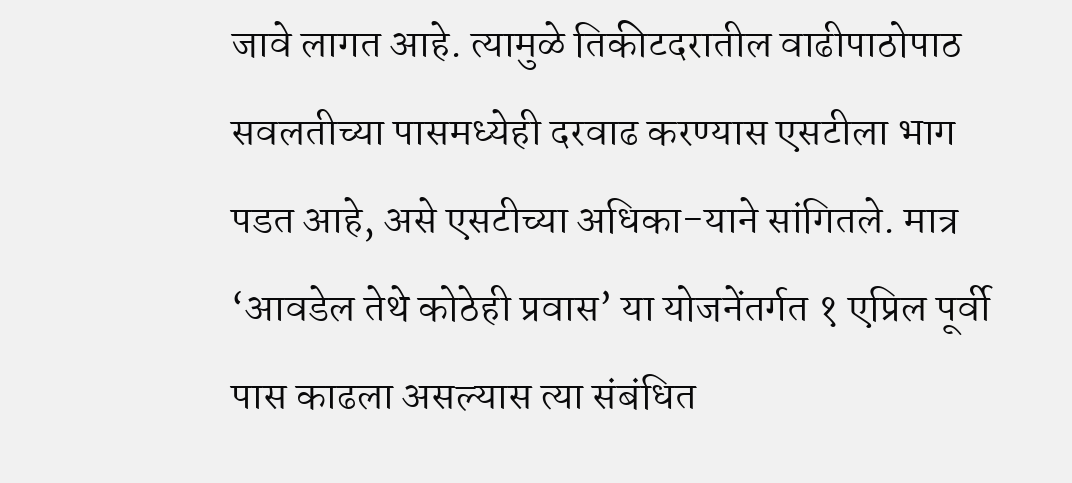जावे लागत आहे. त्यामुळे तिकीटदरातील वाढीपाठोपाठ सवलतीच्या पासमध्येही दरवाढ करण्यास एसटीला भाग पडत आहे, असे एसटीच्या अधिका-याने सांगितले. मात्र ‘आवडेल तेथे कोठेही प्रवास’ या योजनेंतर्गत १ एप्रिल पूर्वी पास काढला असल्यास त्या संबंधित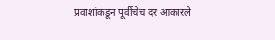प्रवाशांकडून पूर्वीचेच दर आकारले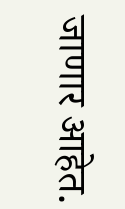जाणार आहेत.